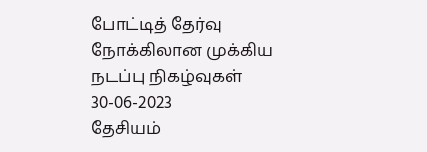போட்டித் தேர்வு நோக்கிலான முக்கிய நடப்பு நிகழ்வுகள் 30-06-2023
தேசியம்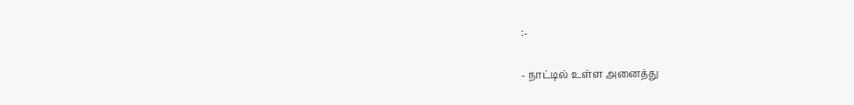:-

- நாட்டில் உள்ள அனைத்து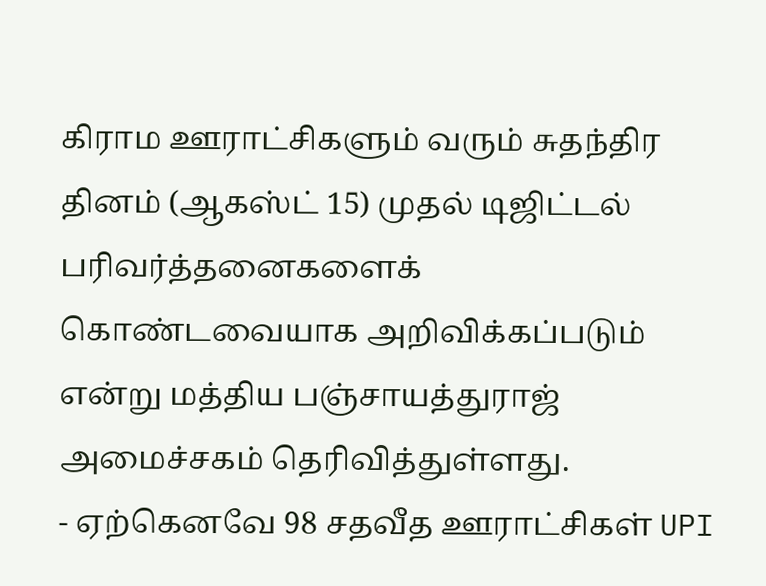கிராம ஊராட்சிகளும் வரும் சுதந்திர தினம் (ஆகஸ்ட் 15) முதல் டிஜிட்டல் பரிவர்த்தனைகளைக் கொண்டவையாக அறிவிக்கப்படும் என்று மத்திய பஞ்சாயத்துராஜ் அமைச்சகம் தெரிவித்துள்ளது.
- ஏற்கெனவே 98 சதவீத ஊராட்சிகள் UPI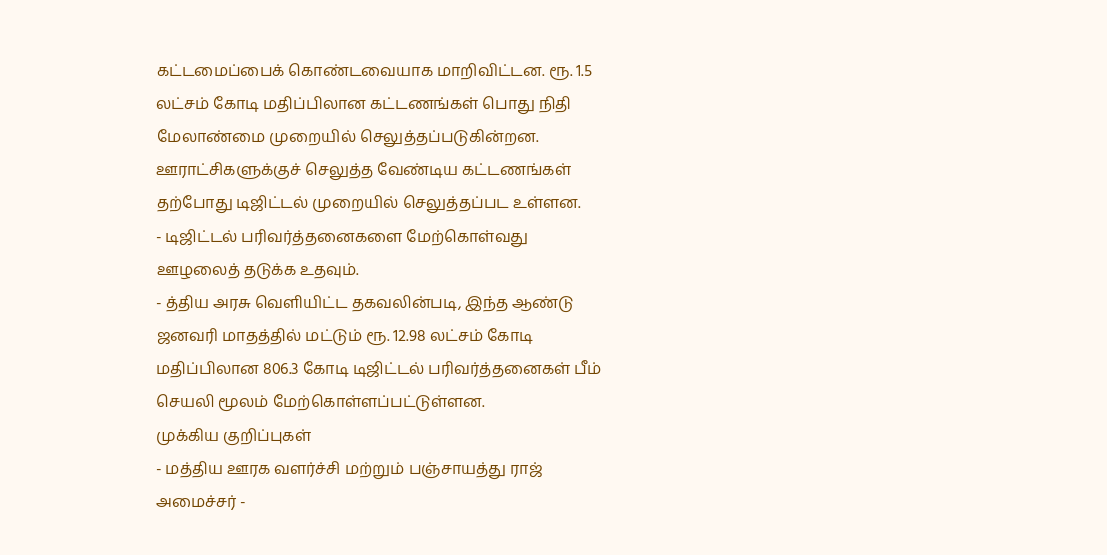கட்டமைப்பைக் கொண்டவையாக மாறிவிட்டன. ரூ. 1.5 லட்சம் கோடி மதிப்பிலான கட்டணங்கள் பொது நிதி மேலாண்மை முறையில் செலுத்தப்படுகின்றன. ஊராட்சிகளுக்குச் செலுத்த வேண்டிய கட்டணங்கள் தற்போது டிஜிட்டல் முறையில் செலுத்தப்பட உள்ளன.
- டிஜிட்டல் பரிவர்த்தனைகளை மேற்கொள்வது ஊழலைத் தடுக்க உதவும்.
- த்திய அரசு வெளியிட்ட தகவலின்படி, இந்த ஆண்டு ஜனவரி மாதத்தில் மட்டும் ரூ. 12.98 லட்சம் கோடி மதிப்பிலான 806.3 கோடி டிஜிட்டல் பரிவர்த்தனைகள் பீம் செயலி மூலம் மேற்கொள்ளப்பட்டுள்ளன.
முக்கிய குறிப்புகள்
- மத்திய ஊரக வளர்ச்சி மற்றும் பஞ்சாயத்து ராஜ் அமைச்சர் -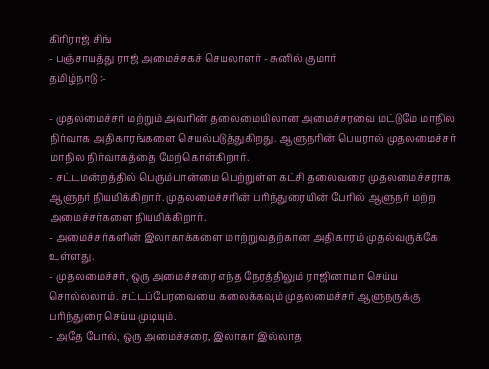கிரிராஜ் சிங்
- பஞ்சாயத்து ராஜ் அமைச்சகச் செயலாளர் - சுனில் குமார்
தமிழ்நாடு :-

- முதலமைச்சர் மற்றும் அவரின் தலைமையிலான அமைச்சரவை மட்டுமே மாநில நிர்வாக அதிகாரங்களை செயல்படுத்துகிறது. ஆளுநரின் பெயரால் முதலமைச்சர் மாநில நிர்வாகத்தை மேற்கொள்கிறார்.
- சட்டமன்றத்தில் பெரும்பான்மை பெற்றுள்ள கட்சி தலைவரை முதலமைச்சராக ஆளுநர் நியமிக்கிறார். முதலமைச்சரின் பரிந்துரையின் பேரில் ஆளுநர் மற்ற அமைச்சர்களை நியமிக்கிறார்.
- அமைச்சர்களின் இலாகாக்களை மாற்றுவதற்கான அதிகாரம் முதல்வருக்கே உள்ளது.
- முதலமைச்சர், ஒரு அமைச்சரை எந்த நேரத்திலும் ராஜினாமா செய்ய சொல்லலாம். சட்டப்பேரவையை கலைக்கவும் முதலமைச்சர் ஆளுநருக்கு பரிந்துரை செய்ய முடியும்.
- அதே போல், ஒரு அமைச்சரை, இலாகா இல்லாத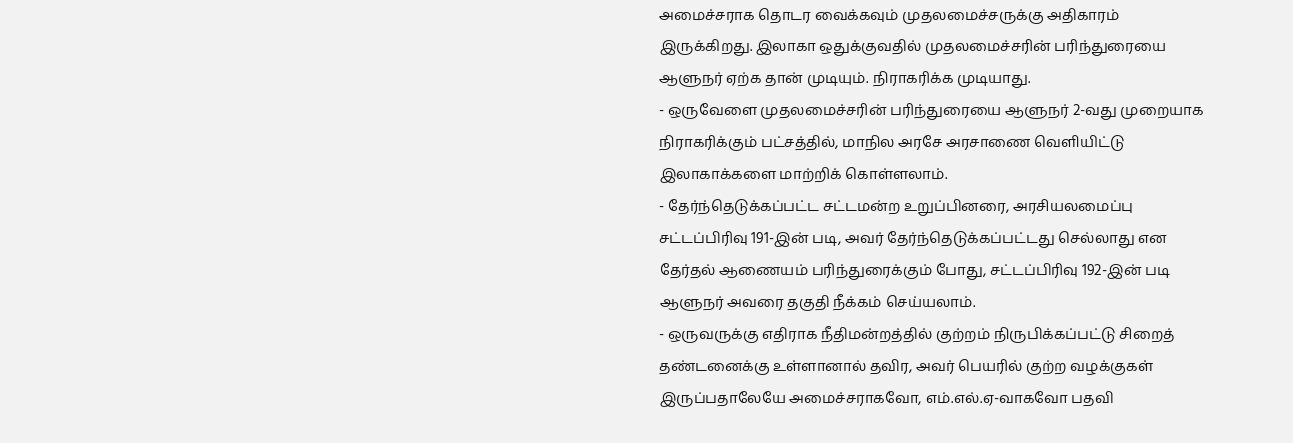அமைச்சராக தொடர வைக்கவும் முதலமைச்சருக்கு அதிகாரம் இருக்கிறது. இலாகா ஒதுக்குவதில் முதலமைச்சரின் பரிந்துரையை ஆளுநர் ஏற்க தான் முடியும். நிராகரிக்க முடியாது.
- ஒருவேளை முதலமைச்சரின் பரிந்துரையை ஆளுநர் 2-வது முறையாக நிராகரிக்கும் பட்சத்தில், மாநில அரசே அரசாணை வெளியிட்டு இலாகாக்களை மாற்றிக் கொள்ளலாம்.
- தேர்ந்தெடுக்கப்பட்ட சட்டமன்ற உறுப்பினரை, அரசியலமைப்பு சட்டப்பிரிவு 191-இன் படி, அவர் தேர்ந்தெடுக்கப்பட்டது செல்லாது என தேர்தல் ஆணையம் பரிந்துரைக்கும் போது, சட்டப்பிரிவு 192-இன் படி ஆளுநர் அவரை தகுதி நீக்கம் செய்யலாம்.
- ஒருவருக்கு எதிராக நீதிமன்றத்தில் குற்றம் நிருபிக்கப்பட்டு சிறைத் தண்டனைக்கு உள்ளானால் தவிர, அவர் பெயரில் குற்ற வழக்குகள் இருப்பதாலேயே அமைச்சராகவோ, எம்.எல்.ஏ-வாகவோ பதவி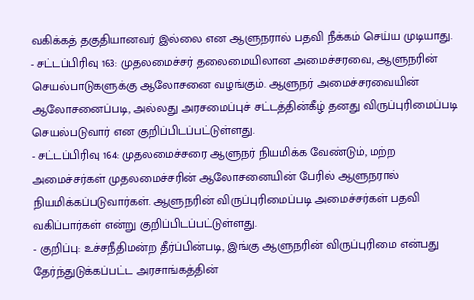வகிக்கத் தகுதியானவர் இல்லை என ஆளுநரால் பதவி நீக்கம் செய்ய முடியாது.
- சட்டப்பிரிவு 163: முதலமைச்சர் தலைமையிலான அமைச்சரவை, ஆளுநரின் செயல்பாடுகளுக்கு ஆலோசனை வழங்கும். ஆளுநர் அமைச்சரவையின் ஆலோசனைப்படி, அல்லது அரசமைப்புச் சட்டத்தின்கீழ் தனது விருப்புரிமைப்படி செயல்படுவார் என குறிப்பிடப்பட்டுள்ளது.
- சட்டப்பிரிவு 164: முதலமைச்சரை ஆளுநர் நியமிக்க வேண்டும், மற்ற அமைச்சர்கள் முதலமைச்சரின் ஆலோசனையின் பேரில் ஆளுநரால் நியமிக்கப்படுவார்கள். ஆளுநரின் விருப்புரிமைப்படி அமைச்சர்கள் பதவி வகிப்பார்கள் என்று குறிப்பிடப்பட்டுள்ளது.
- குறிப்பு: உச்சநீதிமன்ற தீர்ப்பின்படி, இங்கு ஆளுநரின் விருப்புரிமை என்பது தேர்ந்துடுக்கப்பட்ட அரசாங்கத்தின்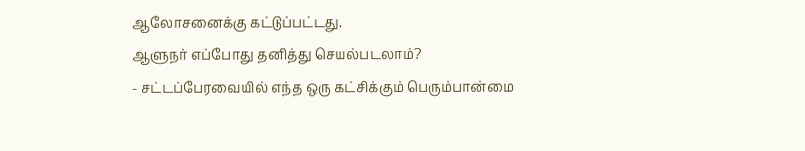ஆலோசனைக்கு கட்டுப்பட்டது.
ஆளுநர் எப்போது தனித்து செயல்படலாம்?
- சட்டப்பேரவையில் எந்த ஒரு கட்சிக்கும் பெரும்பான்மை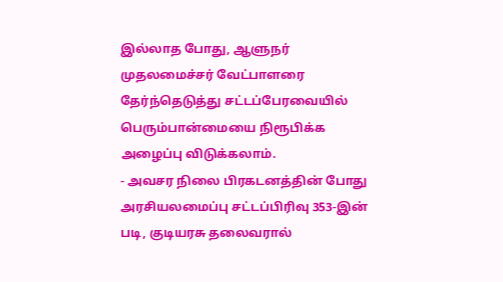இல்லாத போது, ஆளுநர் முதலமைச்சர் வேட்பாளரை தேர்ந்தெடுத்து சட்டப்பேரவையில் பெரும்பான்மையை நிரூபிக்க அழைப்பு விடுக்கலாம்.
- அவசர நிலை பிரகடனத்தின் போது அரசியலமைப்பு சட்டப்பிரிவு 353-இன் படி, குடியரசு தலைவரால்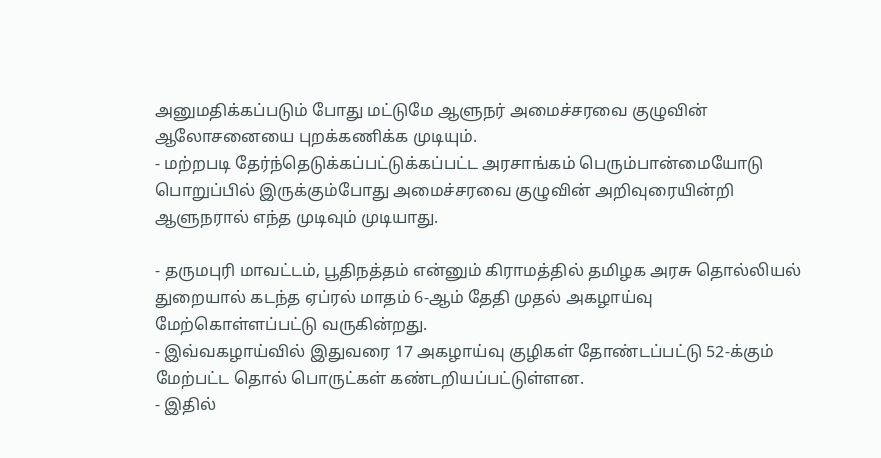அனுமதிக்கப்படும் போது மட்டுமே ஆளுநர் அமைச்சரவை குழுவின் ஆலோசனையை புறக்கணிக்க முடியும்.
- மற்றபடி தேர்ந்தெடுக்கப்பட்டுக்கப்பட்ட அரசாங்கம் பெரும்பான்மையோடு பொறுப்பில் இருக்கும்போது அமைச்சரவை குழுவின் அறிவுரையின்றி ஆளுநரால் எந்த முடிவும் முடியாது.

- தருமபுரி மாவட்டம், பூதிநத்தம் என்னும் கிராமத்தில் தமிழக அரசு தொல்லியல் துறையால் கடந்த ஏப்ரல் மாதம் 6-ஆம் தேதி முதல் அகழாய்வு மேற்கொள்ளப்பட்டு வருகின்றது.
- இவ்வகழாய்வில் இதுவரை 17 அகழாய்வு குழிகள் தோண்டப்பட்டு 52-க்கும் மேற்பட்ட தொல் பொருட்கள் கண்டறியப்பட்டுள்ளன.
- இதில்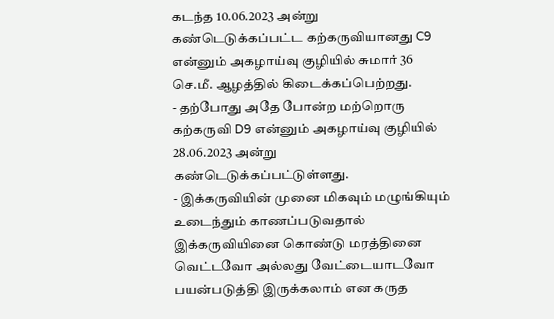கடந்த 10.06.2023 அன்று கண்டெடுக்கப்பட்ட கற்கருவியானது C9 என்னும் அகழாய்வு குழியில் சுமார் 36 செ.மீ. ஆழத்தில் கிடைக்கப்பெற்றது.
- தற்போது அதே போன்ற மற்றொரு கற்கருவி D9 என்னும் அகழாய்வு குழியில் 28.06.2023 அன்று கண்டெடுக்கப்பட்டுள்ளது.
- இக்கருவியின் முனை மிகவும் மழுங்கியும் உடைந்தும் காணப்படுவதால் இக்கருவியினை கொண்டு மரத்தினை வெட்டவோ அல்லது வேட்டையாடவோ பயன்படுத்தி இருக்கலாம் என கருத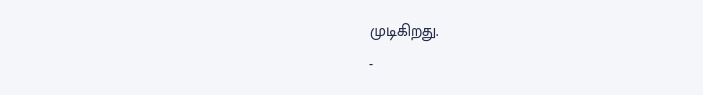முடிகிறது.
-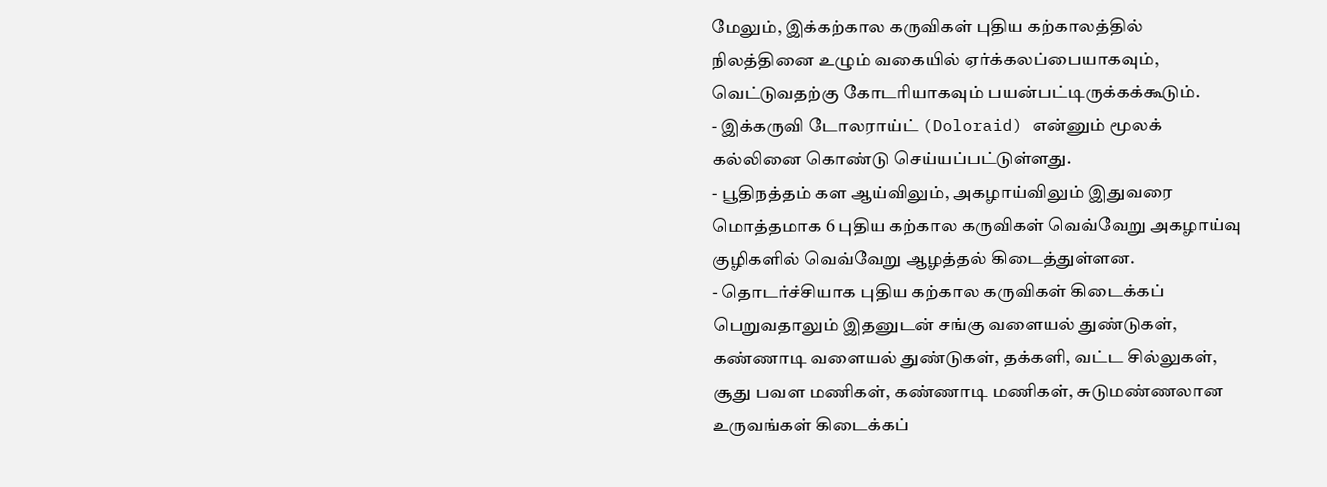மேலும், இக்கற்கால கருவிகள் புதிய கற்காலத்தில் நிலத்தினை உழும் வகையில் ஏர்க்கலப்பையாகவும், வெட்டுவதற்கு கோடரியாகவும் பயன்பட்டிருக்கக்கூடும்.
- இக்கருவி டோலராய்ட் (Doloraid) என்னும் மூலக் கல்லினை கொண்டு செய்யப்பட்டுள்ளது.
- பூதிநத்தம் கள ஆய்விலும், அகழாய்விலும் இதுவரை மொத்தமாக 6 புதிய கற்கால கருவிகள் வெவ்வேறு அகழாய்வு குழிகளில் வெவ்வேறு ஆழத்தல் கிடைத்துள்ளன.
- தொடர்ச்சியாக புதிய கற்கால கருவிகள் கிடைக்கப் பெறுவதாலும் இதனுடன் சங்கு வளையல் துண்டுகள், கண்ணாடி வளையல் துண்டுகள், தக்களி, வட்ட சில்லுகள், சூது பவள மணிகள், கண்ணாடி மணிகள், சுடுமண்ணலான உருவங்கள் கிடைக்கப்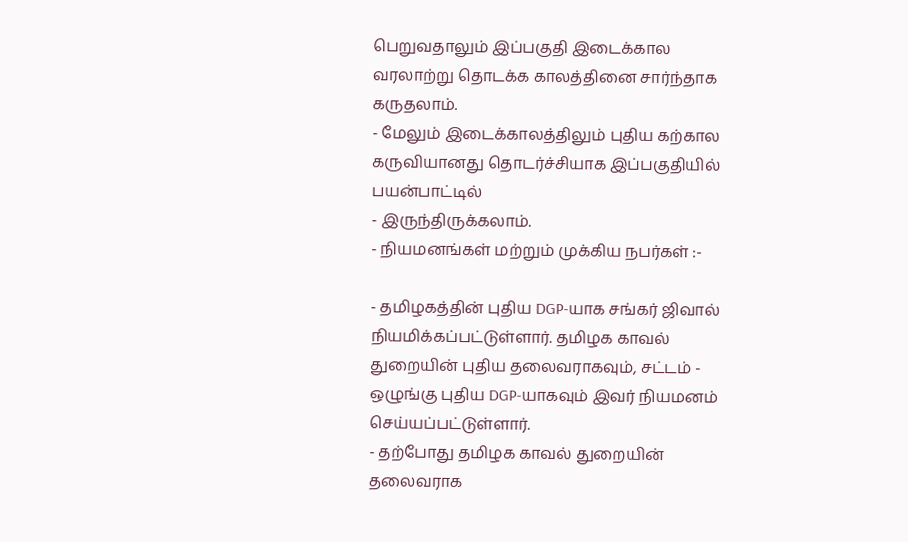பெறுவதாலும் இப்பகுதி இடைக்கால வரலாற்று தொடக்க காலத்தினை சார்ந்தாக கருதலாம்.
- மேலும் இடைக்காலத்திலும் புதிய கற்கால கருவியானது தொடர்ச்சியாக இப்பகுதியில் பயன்பாட்டில்
- இருந்திருக்கலாம்.
- நியமனங்கள் மற்றும் முக்கிய நபர்கள் :-

- தமிழகத்தின் புதிய DGP-யாக சங்கர் ஜிவால் நியமிக்கப்பட்டுள்ளார். தமிழக காவல் துறையின் புதிய தலைவராகவும், சட்டம் - ஒழுங்கு புதிய DGP-யாகவும் இவர் நியமனம் செய்யப்பட்டுள்ளார்.
- தற்போது தமிழக காவல் துறையின் தலைவராக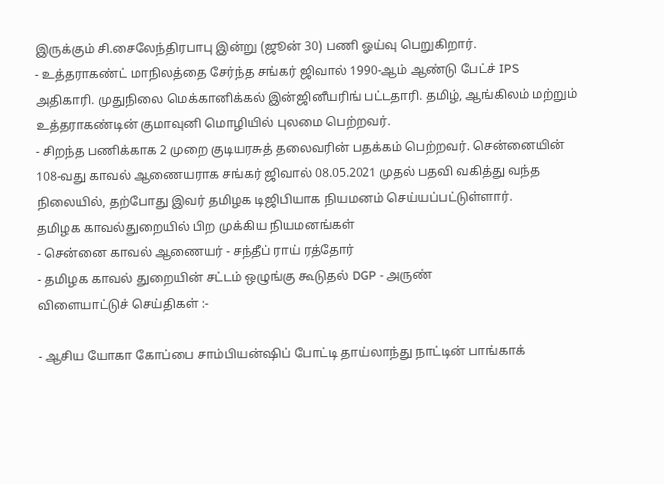இருக்கும் சி.சைலேந்திரபாபு இன்று (ஜூன் 30) பணி ஓய்வு பெறுகிறார்.
- உத்தராகண்ட் மாநிலத்தை சேர்ந்த சங்கர் ஜிவால் 1990-ஆம் ஆண்டு பேட்ச் IPS அதிகாரி. முதுநிலை மெக்கானிக்கல் இன்ஜினீயரிங் பட்டதாரி. தமிழ், ஆங்கிலம் மற்றும் உத்தராகண்டின் குமாவுனி மொழியில் புலமை பெற்றவர்.
- சிறந்த பணிக்காக 2 முறை குடியரசுத் தலைவரின் பதக்கம் பெற்றவர். சென்னையின் 108-வது காவல் ஆணையராக சங்கர் ஜிவால் 08.05.2021 முதல் பதவி வகித்து வந்த நிலையில், தற்போது இவர் தமிழக டிஜிபியாக நியமனம் செய்யப்பட்டுள்ளார்.
தமிழக காவல்துறையில் பிற முக்கிய நியமனங்கள்
- சென்னை காவல் ஆணையர் - சந்தீப் ராய் ரத்தோர்
- தமிழக காவல் துறையின் சட்டம் ஒழுங்கு கூடுதல் DGP - அருண்
விளையாட்டுச் செய்திகள் :-

- ஆசிய யோகா கோப்பை சாம்பியன்ஷிப் போட்டி தாய்லாந்து நாட்டின் பாங்காக்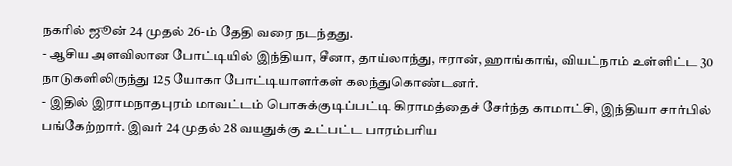நகரில் ஜூன் 24 முதல் 26-ம் தேதி வரை நடந்தது.
- ஆசிய அளவிலான போட்டியில் இந்தியா, சீனா, தாய்லாந்து, ஈரான், ஹாங்காங், வியட்நாம் உள்ளிட்ட 30 நாடுகளிலிருந்து 125 யோகா போட்டியாளர்கள் கலந்துகொண்டனர்.
- இதில் இராமநாதபுரம் மாவட்டம் பொசுக்குடிப்பட்டி கிராமத்தைச் சேர்ந்த காமாட்சி, இந்தியா சார்பில் பங்கேற்றார். இவர் 24 முதல் 28 வயதுக்கு உட்பட்ட பாரம்பரிய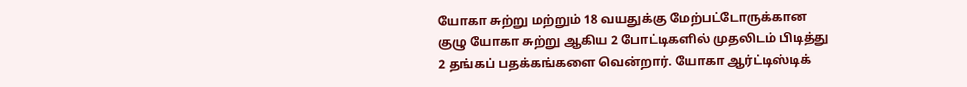யோகா சுற்று மற்றும் 18 வயதுக்கு மேற்பட்டோருக்கான குழு யோகா சுற்று ஆகிய 2 போட்டிகளில் முதலிடம் பிடித்து 2 தங்கப் பதக்கங்களை வென்றார். யோகா ஆர்ட்டிஸ்டிக்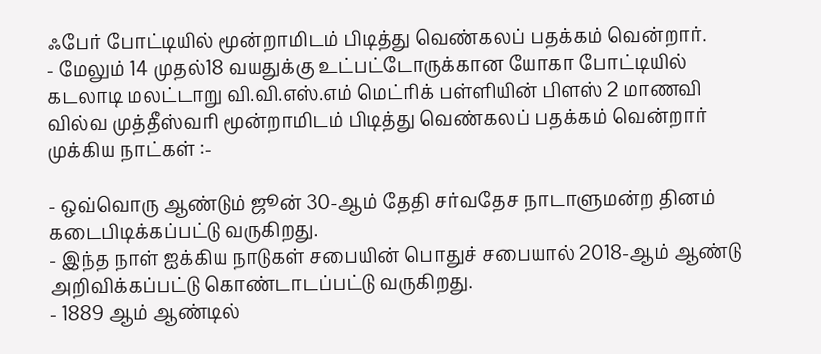ஃபேர் போட்டியில் மூன்றாமிடம் பிடித்து வெண்கலப் பதக்கம் வென்றார்.
- மேலும் 14 முதல்18 வயதுக்கு உட்பட்டோருக்கான யோகா போட்டியில் கடலாடி மலட்டாறு வி.வி.எஸ்.எம் மெட்ரிக் பள்ளியின் பிளஸ் 2 மாணவி வில்வ முத்தீஸ்வரி மூன்றாமிடம் பிடித்து வெண்கலப் பதக்கம் வென்றார்
முக்கிய நாட்கள் :-

- ஒவ்வொரு ஆண்டும் ஜூன் 30-ஆம் தேதி சர்வதேச நாடாளுமன்ற தினம் கடைபிடிக்கப்பட்டு வருகிறது.
- இந்த நாள் ஐக்கிய நாடுகள் சபையின் பொதுச் சபையால் 2018-ஆம் ஆண்டு அறிவிக்கப்பட்டு கொண்டாடப்பட்டு வருகிறது.
- 1889 ஆம் ஆண்டில்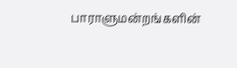பாராளுமன்றங்களின்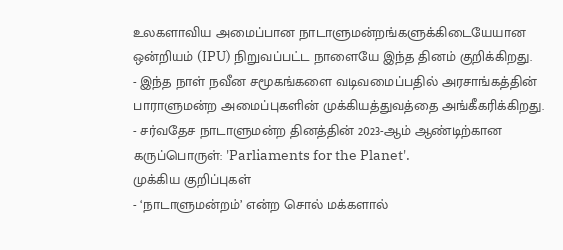உலகளாவிய அமைப்பான நாடாளுமன்றங்களுக்கிடையேயான ஒன்றியம் (IPU) நிறுவப்பட்ட நாளையே இந்த தினம் குறிக்கிறது.
- இந்த நாள் நவீன சமூகங்களை வடிவமைப்பதில் அரசாங்கத்தின் பாராளுமன்ற அமைப்புகளின் முக்கியத்துவத்தை அங்கீகரிக்கிறது.
- சர்வதேச நாடாளுமன்ற தினத்தின் 2023-ஆம் ஆண்டிற்கான கருப்பொருள்: 'Parliaments for the Planet'.
முக்கிய குறிப்புகள்
- ‘நாடாளுமன்றம்’ என்ற சொல் மக்களால்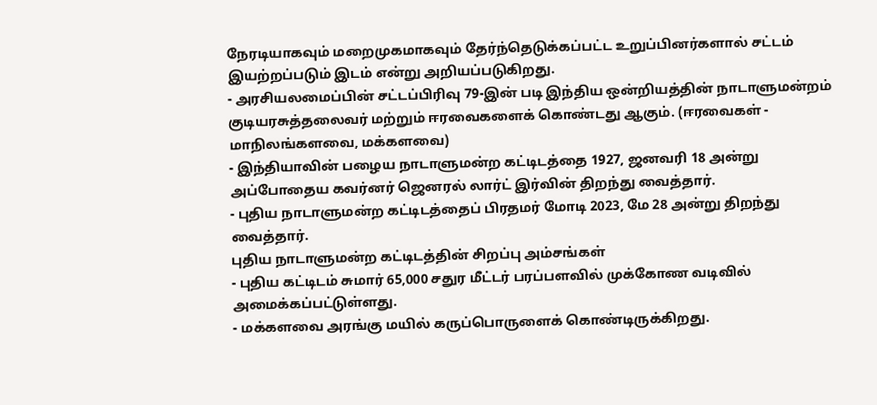நேரடியாகவும் மறைமுகமாகவும் தேர்ந்தெடுக்கப்பட்ட உறுப்பினர்களால் சட்டம் இயற்றப்படும் இடம் என்று அறியப்படுகிறது.
- அரசியலமைப்பின் சட்டப்பிரிவு 79-இன் படி இந்திய ஒன்றியத்தின் நாடாளுமன்றம் குடியரசுத்தலைவர் மற்றும் ஈரவைகளைக் கொண்டது ஆகும். (ஈரவைகள் - மாநிலங்களவை, மக்களவை)
- இந்தியாவின் பழைய நாடாளுமன்ற கட்டிடத்தை 1927, ஜனவரி 18 அன்று அப்போதைய கவர்னர் ஜெனரல் லார்ட் இர்வின் திறந்து வைத்தார்.
- புதிய நாடாளுமன்ற கட்டிடத்தைப் பிரதமர் மோடி 2023, மே 28 அன்று திறந்து வைத்தார்.
புதிய நாடாளுமன்ற கட்டிடத்தின் சிறப்பு அம்சங்கள்
- புதிய கட்டிடம் சுமார் 65,000 சதுர மீட்டர் பரப்பளவில் முக்கோண வடிவில் அமைக்கப்பட்டுள்ளது.
- மக்களவை அரங்கு மயில் கருப்பொருளைக் கொண்டிருக்கிறது.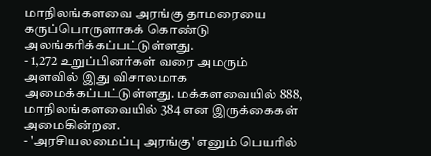மாநிலங்களவை அரங்கு தாமரையை கருப்பொருளாகக் கொண்டு அலங்கரிக்கப்பட்டுள்ளது.
- 1,272 உறுப்பினர்கள் வரை அமரும் அளவில் இது விசாலமாக அமைக்கப்பட்டுள்ளது. மக்களவையில் 888, மாநிலங்களவையில் 384 என இருக்கைகள் அமைகின்றன.
- 'அரசியலமைப்பு அரங்கு' எனும் பெயரில்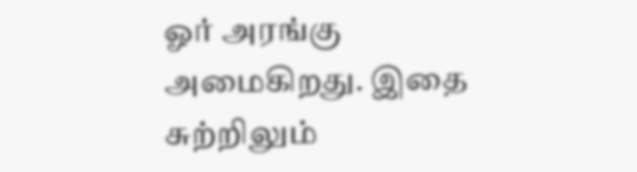ஓர் அரங்கு அமைகிறது. இதை சுற்றிலும்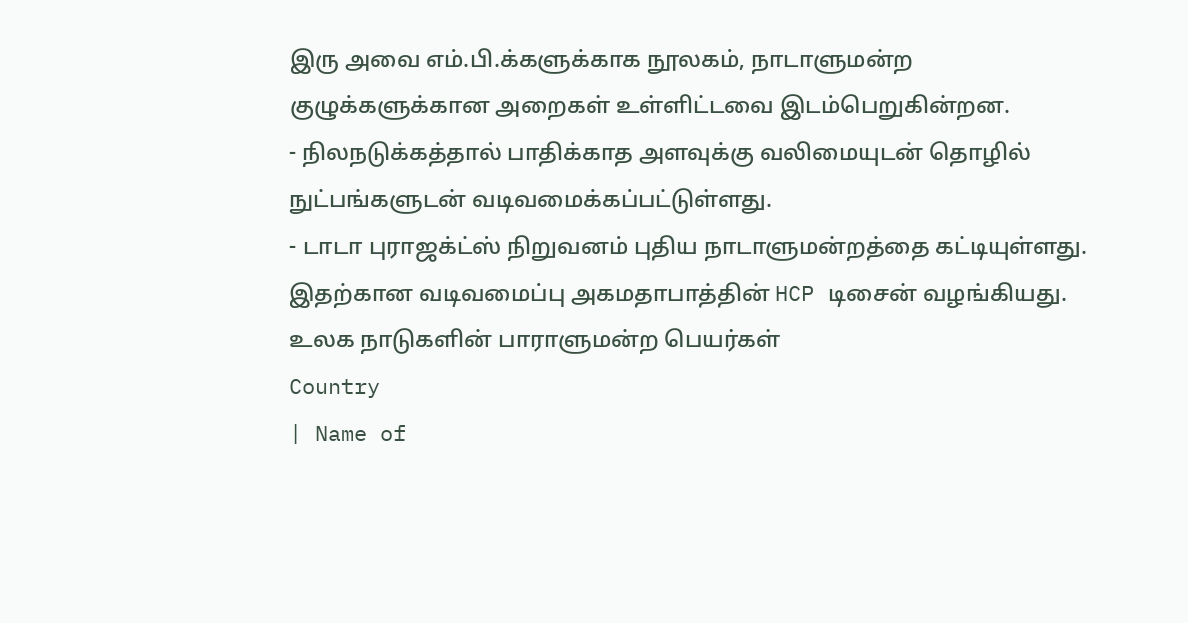இரு அவை எம்.பி.க்களுக்காக நூலகம், நாடாளுமன்ற குழுக்களுக்கான அறைகள் உள்ளிட்டவை இடம்பெறுகின்றன.
- நிலநடுக்கத்தால் பாதிக்காத அளவுக்கு வலிமையுடன் தொழில் நுட்பங்களுடன் வடிவமைக்கப்பட்டுள்ளது.
- டாடா புராஜக்ட்ஸ் நிறுவனம் புதிய நாடாளுமன்றத்தை கட்டியுள்ளது. இதற்கான வடிவமைப்பு அகமதாபாத்தின் HCP டிசைன் வழங்கியது.
உலக நாடுகளின் பாராளுமன்ற பெயர்கள்
Country
| Name of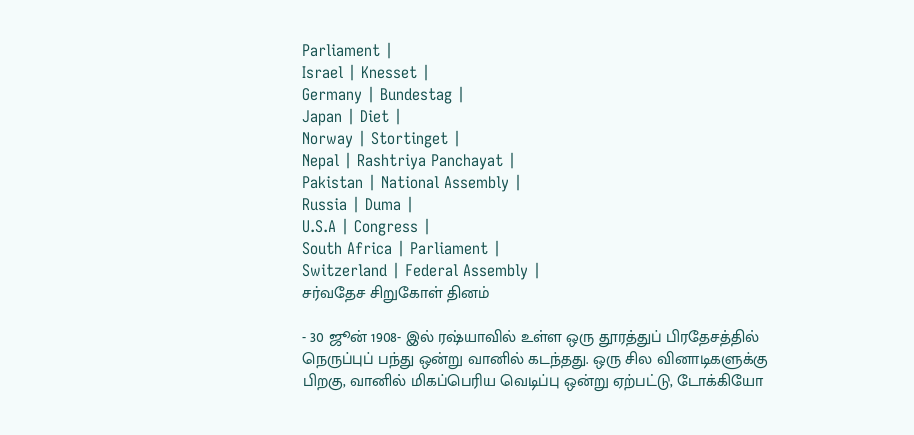Parliament |
Israel | Knesset |
Germany | Bundestag |
Japan | Diet |
Norway | Stortinget |
Nepal | Rashtriya Panchayat |
Pakistan | National Assembly |
Russia | Duma |
U.S.A | Congress |
South Africa | Parliament |
Switzerland | Federal Assembly |
சர்வதேச சிறுகோள் தினம்

- 30 ஜூன் 1908- இல் ரஷ்யாவில் உள்ள ஒரு தூரத்துப் பிரதேசத்தில் நெருப்புப் பந்து ஒன்று வானில் கடந்தது. ஒரு சில வினாடிகளுக்கு பிறகு, வானில் மிகப்பெரிய வெடிப்பு ஒன்று ஏற்பட்டு, டோக்கியோ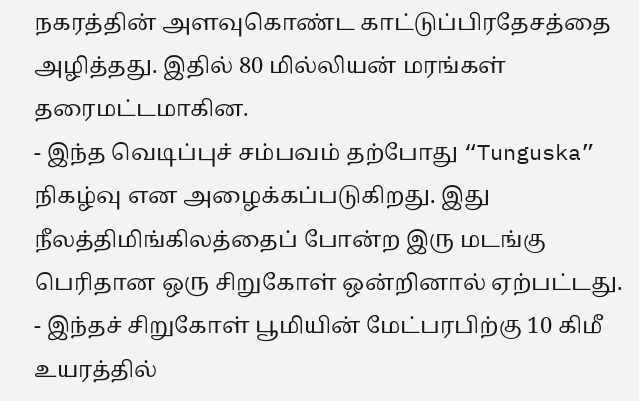நகரத்தின் அளவுகொண்ட காட்டுப்பிரதேசத்தை அழித்தது. இதில் 80 மில்லியன் மரங்கள் தரைமட்டமாகின.
- இந்த வெடிப்புச் சம்பவம் தற்போது “Tunguska” நிகழ்வு என அழைக்கப்படுகிறது. இது நீலத்திமிங்கிலத்தைப் போன்ற இரு மடங்கு பெரிதான ஒரு சிறுகோள் ஒன்றினால் ஏற்பட்டது.
- இந்தச் சிறுகோள் பூமியின் மேட்பரபிற்கு 10 கிமீ உயரத்தில்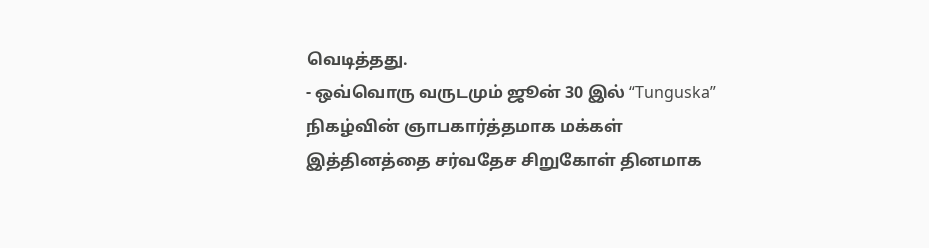வெடித்தது.
- ஒவ்வொரு வருடமும் ஜூன் 30 இல் “Tunguska” நிகழ்வின் ஞாபகார்த்தமாக மக்கள் இத்தினத்தை சர்வதேச சிறுகோள் தினமாக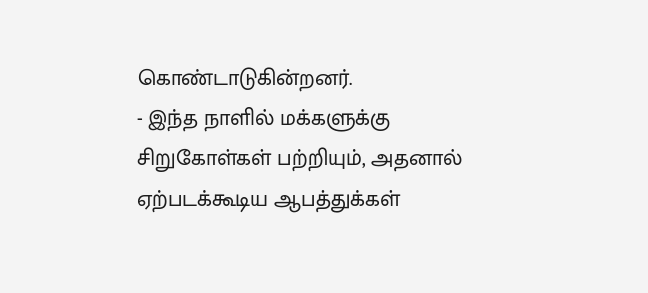கொண்டாடுகின்றனர்.
- இந்த நாளில் மக்களுக்கு சிறுகோள்கள் பற்றியும், அதனால் ஏற்படக்கூடிய ஆபத்துக்கள்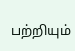பற்றியும்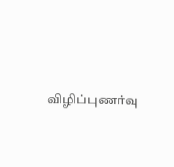விழிப்புணர்வு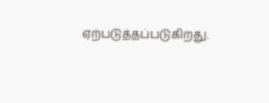ஏற்படுத்தப்படுகிறது.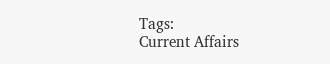Tags:
Current Affairs